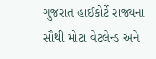ગુજરાત હાઈકોર્ટે રાજ્યના સૌથી મોટા વેટલેન્ડ અને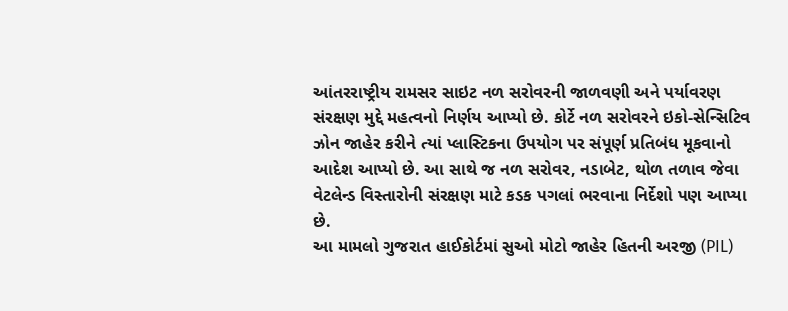આંતરરાષ્ટ્રીય રામસર સાઇટ નળ સરોવરની જાળવણી અને પર્યાવરણ સંરક્ષણ મુદ્દે મહત્વનો નિર્ણય આપ્યો છે. કોર્ટે નળ સરોવરને ઇકો-સેન્સિટિવ ઝોન જાહેર કરીને ત્યાં પ્લાસ્ટિકના ઉપયોગ પર સંપૂર્ણ પ્રતિબંધ મૂકવાનો આદેશ આપ્યો છે. આ સાથે જ નળ સરોવર, નડાબેટ, થોળ તળાવ જેવા વેટલેન્ડ વિસ્તારોની સંરક્ષણ માટે કડક પગલાં ભરવાના નિર્દેશો પણ આપ્યા છે.
આ મામલો ગુજરાત હાઈકોર્ટમાં સુઓ મોટો જાહેર હિતની અરજી (PIL)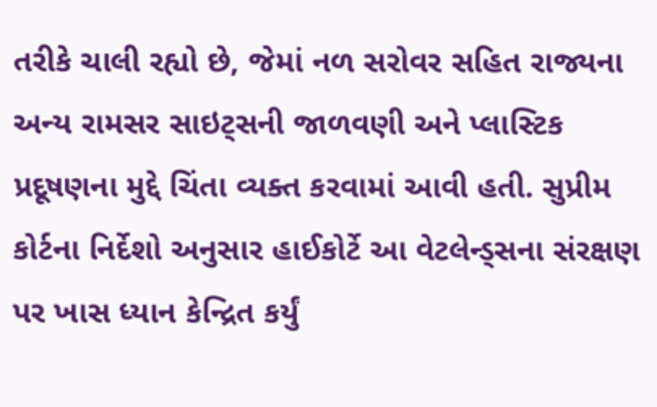તરીકે ચાલી રહ્યો છે, જેમાં નળ સરોવર સહિત રાજ્યના અન્ય રામસર સાઇટ્સની જાળવણી અને પ્લાસ્ટિક પ્રદૂષણના મુદ્દે ચિંતા વ્યક્ત કરવામાં આવી હતી. સુપ્રીમ કોર્ટના નિર્દેશો અનુસાર હાઈકોર્ટે આ વેટલેન્ડ્સના સંરક્ષણ પર ખાસ ધ્યાન કેન્દ્રિત કર્યું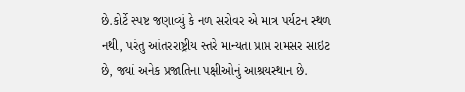છે.કોર્ટે સ્પષ્ટ જણાવ્યું કે નળ સરોવર એ માત્ર પર્યટન સ્થળ નથી, પરંતુ આંતરરાષ્ટ્રીય સ્તરે માન્યતા પ્રાપ્ત રામસર સાઇટ છે, જ્યાં અનેક પ્રજાતિના પક્ષીઓનું આશ્રયસ્થાન છે.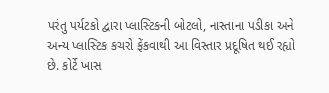પરંતુ પર્યટકો દ્વારા પ્લાસ્ટિકની બોટલો, નાસ્તાના પડીકા અને અન્ય પ્લાસ્ટિક કચરો ફેંકવાથી આ વિસ્તાર પ્રદૂષિત થઈ રહ્યો છે. કોર્ટે ખાસ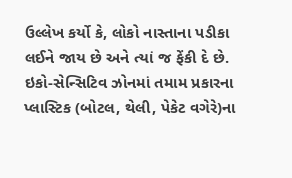ઉલ્લેખ કર્યો કે, લોકો નાસ્તાના પડીકા લઈને જાય છે અને ત્યાં જ ફેંકી દે છે. ઇકો-સેન્સિટિવ ઝોનમાં તમામ પ્રકારના પ્લાસ્ટિક (બોટલ, થેલી, પેકેટ વગેરે)ના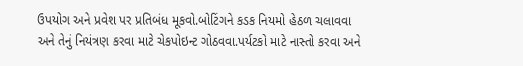ઉપયોગ અને પ્રવેશ પર પ્રતિબંધ મૂકવો.બોટિંગને કડક નિયમો હેઠળ ચલાવવા અને તેનું નિયંત્રણ કરવા માટે ચેકપોઇન્ટ ગોઠવવા.પર્યટકો માટે નાસ્તો કરવા અને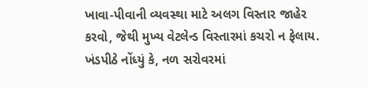ખાવા-પીવાની વ્યવસ્થા માટે અલગ વિસ્તાર જાહેર કરવો, જેથી મુખ્ય વેટલેન્ડ વિસ્તારમાં કચરો ન ફેલાય.
ખંડપીઠે નોંધ્યું કે, નળ સરોવરમાં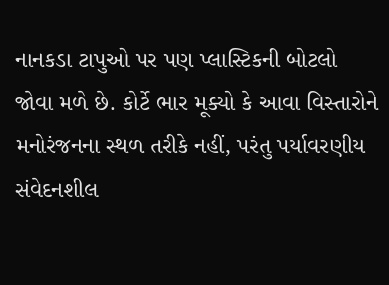નાનકડા ટાપુઓ પર પણ પ્લાસ્ટિકની બોટલો જોવા મળે છે. કોર્ટે ભાર મૂક્યો કે આવા વિસ્તારોને મનોરંજનના સ્થળ તરીકે નહીં, પરંતુ પર્યાવરણીય સંવેદનશીલ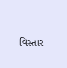વિસ્તાર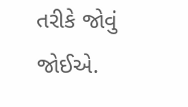તરીકે જોવું જોઈએ.